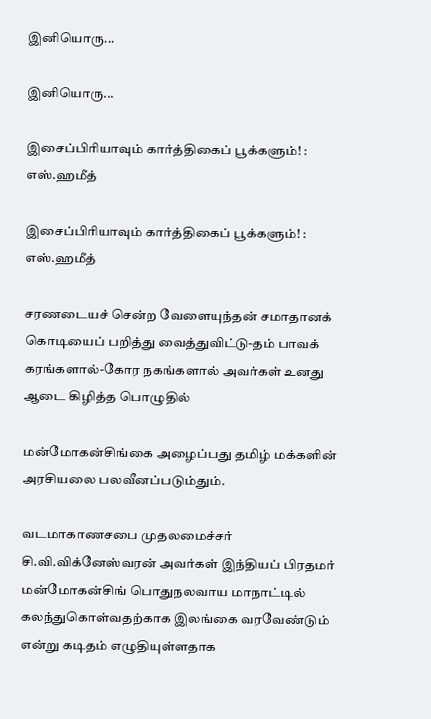இனியொரு...

இனியொரு...

இசைப்பிரியாவும் கார்த்திகைப் பூக்களும்! : எஸ்.ஹமீத்

இசைப்பிரியாவும் கார்த்திகைப் பூக்களும்! : எஸ்.ஹமீத்

சரணடையச் சென்ற வேளையுந்தன் சமாதானக் கொடியைப் பறித்து வைத்துவிட்டு-தம் பாவக் கரங்களால்-கோர நகங்களால் அவர்கள் உனது ஆடை கிழித்த பொழுதில்

மன்மோகன்சிங்கை அழைப்பது தமிழ் மக்களின் அரசியலை பலவீனப்படும்தும்.

வடமாகாணசபை முதலமைச்சர் சி.வி.விக்னேஸ்வரன் அவர்கள் இந்தியப் பிரதமர் மன்மோகன்சிங் பொதுநலவாய மாநாட்டில் கலந்துகொள்வதற்காக இலங்கை வரவேண்டும் என்று கடிதம் எழுதியுள்ளதாக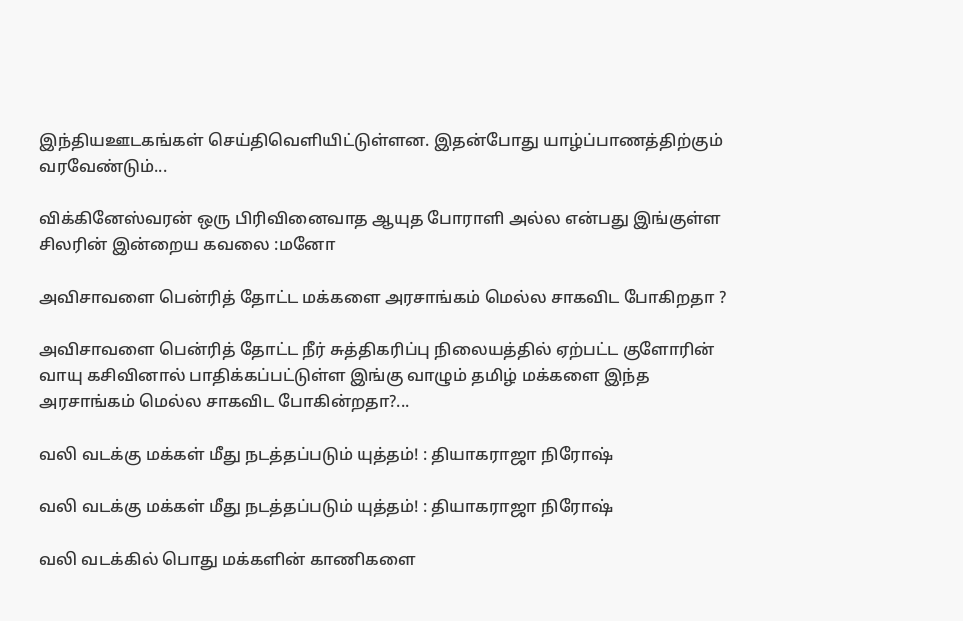இந்தியஊடகங்கள் செய்திவெளியிட்டுள்ளன. இதன்போது யாழ்ப்பாணத்திற்கும் வரவேண்டும்...

விக்கினேஸ்வரன் ஒரு பிரிவினைவாத ஆயுத போராளி அல்ல என்பது இங்குள்ள சிலரின் இன்றைய கவலை :மனோ

அவிசாவளை பென்ரித் தோட்ட மக்களை அரசாங்கம் மெல்ல சாகவிட போகிறதா ?

அவிசாவளை பென்ரித் தோட்ட நீர் சுத்திகரிப்பு நிலையத்தில் ஏற்பட்ட குளோரின் வாயு கசிவினால் பாதிக்கப்பட்டுள்ள இங்கு வாழும் தமிழ் மக்களை இந்த அரசாங்கம் மெல்ல சாகவிட போகின்றதா?...

வலி வடக்கு மக்கள் மீது நடத்தப்படும் யுத்தம்! : தியாகராஜா நிரோஷ்

வலி வடக்கு மக்கள் மீது நடத்தப்படும் யுத்தம்! : தியாகராஜா நிரோஷ்

வலி வடக்கில் பொது மக்களின் காணிகளை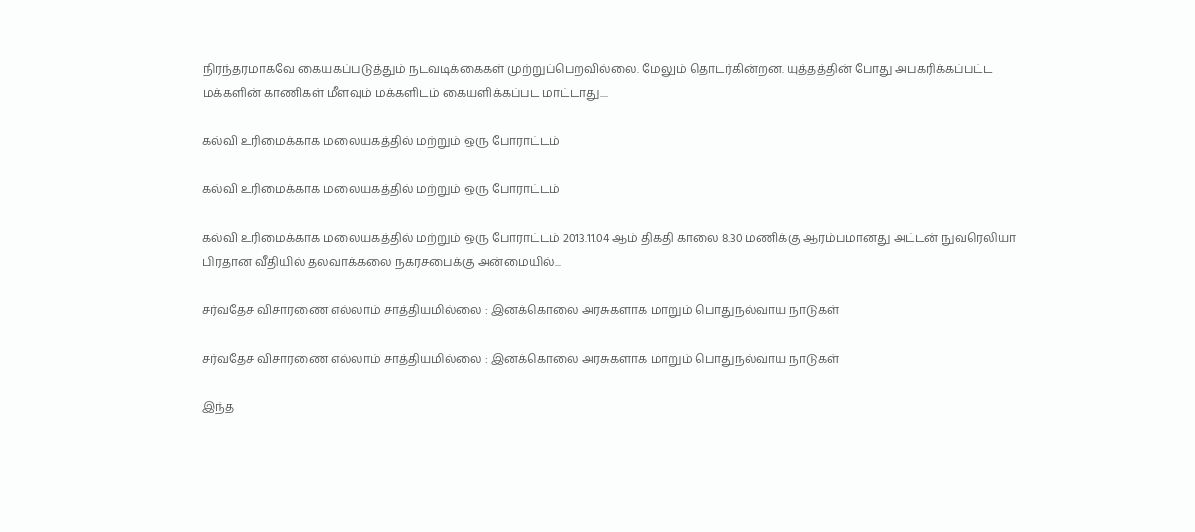நிரந்தரமாகவே கையகப்படுத்தும் நடவடிக்கைகள் முற்றுப்பெறவில்லை. மேலும் தொடர்கின்றன. யுத்தத்தின் போது அபகரிக்கப்பட்ட மக்களின் காணிகள் மீளவும் மக்களிடம் கையளிக்கப்பட மாட்டாது....

கல்வி உரிமைக்காக மலையகத்தில் மற்றும் ஒரு போராட்டம்

கல்வி உரிமைக்காக மலையகத்தில் மற்றும் ஒரு போராட்டம்

கல்வி உரிமைக்காக மலையகத்தில் மற்றும் ஒரு போராட்டம் 2013.11.04 ஆம் திகதி காலை 8.30 மணிக்கு ஆரம்பமானது அட்டன் நுவரெலியா பிரதான வீதியில் தலவாக்கலை நகரசபைக்கு அன்மையில்...

சர்வதேச விசாரணை எல்லாம் சாத்தியமில்லை : இனக்கொலை அரசுகளாக மாறும் பொதுநல்வாய நாடுகள்

சர்வதேச விசாரணை எல்லாம் சாத்தியமில்லை : இனக்கொலை அரசுகளாக மாறும் பொதுநல்வாய நாடுகள்

இந்த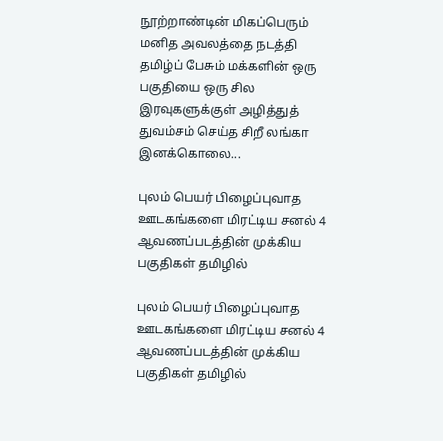நூற்றாண்டின் மிகப்பெரும் மனித அவலத்தை நடத்தி தமிழ்ப் பேசும் மக்களின் ஒரு பகுதியை ஒரு சில இரவுகளுக்குள் அழித்துத் துவம்சம் செய்த சிறீ லங்கா இனக்கொலை...

புலம் பெயர் பிழைப்புவாத ஊடகங்களை மிரட்டிய சனல் 4 ஆவணப்படத்தின் முக்கிய பகுதிகள் தமிழில்

புலம் பெயர் பிழைப்புவாத ஊடகங்களை மிரட்டிய சனல் 4 ஆவணப்படத்தின் முக்கிய பகுதிகள் தமிழில்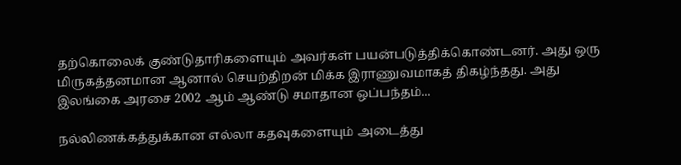தற்கொலைக் குண்டுதாரிகளையும் அவர்கள் பயன்படுத்திக்கொண்டனர். அது ஒரு மிருகத்தனமான ஆனால் செயற்திறன் மிக்க இராணுவமாகத் திகழ்ந்தது. அது இலங்கை அரசை 2002 ஆம் ஆண்டு சமாதான ஒப்பந்தம்...

நல்லிணக்கத்துக்கான எல்லா கதவுகளையும் அடைத்து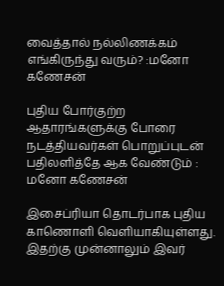வைத்தால் நல்லிணக்கம் எங்கிருந்து வரும்? :மனோ கணேசன்

புதிய போர்குற்ற ஆதாரங்களுக்கு போரை நடத்தியவர்கள் பொறுப்புடன் பதிலளித்தே ஆக வேண்டும் : மனோ கணேசன்

இசைப்ரியா தொடர்பாக புதிய காணொளி வெளியாகியுள்ளது. இதற்கு முன்னாலும் இவர்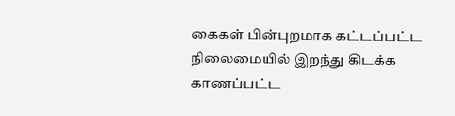கைகள் பின்புறமாக கட்டப்பட்ட நிலைமையில் இறந்து கிடக்க காணப்பட்ட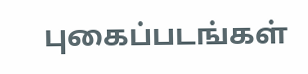புகைப்படங்கள்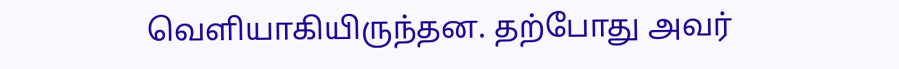வெளியாகியிருந்தன. தற்போது அவர்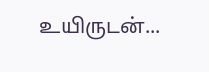உயிருடன்...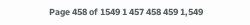Page 458 of 1549 1 457 458 459 1,549